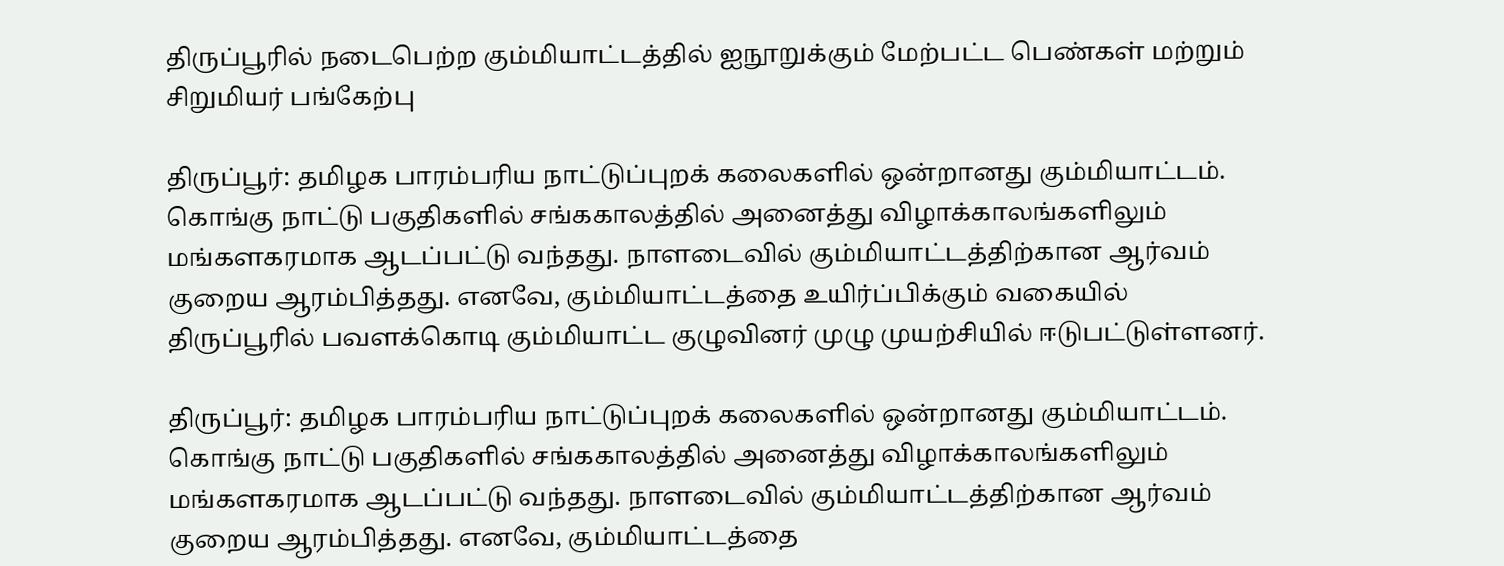திருப்பூரில் நடைபெற்ற கும்மியாட்டத்தில் ஐநூறுக்கும் மேற்பட்ட பெண்கள் மற்றும் சிறுமியர் பங்கேற்பு

திருப்பூர்: தமிழக பாரம்பரிய நாட்டுப்புறக் கலைகளில் ஒன்றானது கும்மியாட்டம். கொங்கு நாட்டு பகுதிகளில் சங்ககாலத்தில் அனைத்து விழாக்காலங்களிலும் மங்களகரமாக ஆடப்பட்டு வந்தது. நாளடைவில் கும்மியாட்டத்திற்கான ஆர்வம் குறைய ஆரம்பித்தது. எனவே, கும்மியாட்டத்தை உயிர்ப்பிக்கும் வகையில் திருப்பூரில் பவளக்கொடி கும்மியாட்ட குழுவினர் முழு முயற்சியில் ஈடுபட்டுள்ளனர்.

திருப்பூர்: தமிழக பாரம்பரிய நாட்டுப்புறக் கலைகளில் ஒன்றானது கும்மியாட்டம். கொங்கு நாட்டு பகுதிகளில் சங்ககாலத்தில் அனைத்து விழாக்காலங்களிலும் மங்களகரமாக ஆடப்பட்டு வந்தது. நாளடைவில் கும்மியாட்டத்திற்கான ஆர்வம் குறைய ஆரம்பித்தது. எனவே, கும்மியாட்டத்தை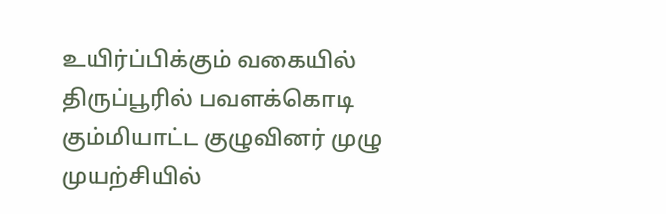உயிர்ப்பிக்கும் வகையில் திருப்பூரில் பவளக்கொடி கும்மியாட்ட குழுவினர் முழு முயற்சியில்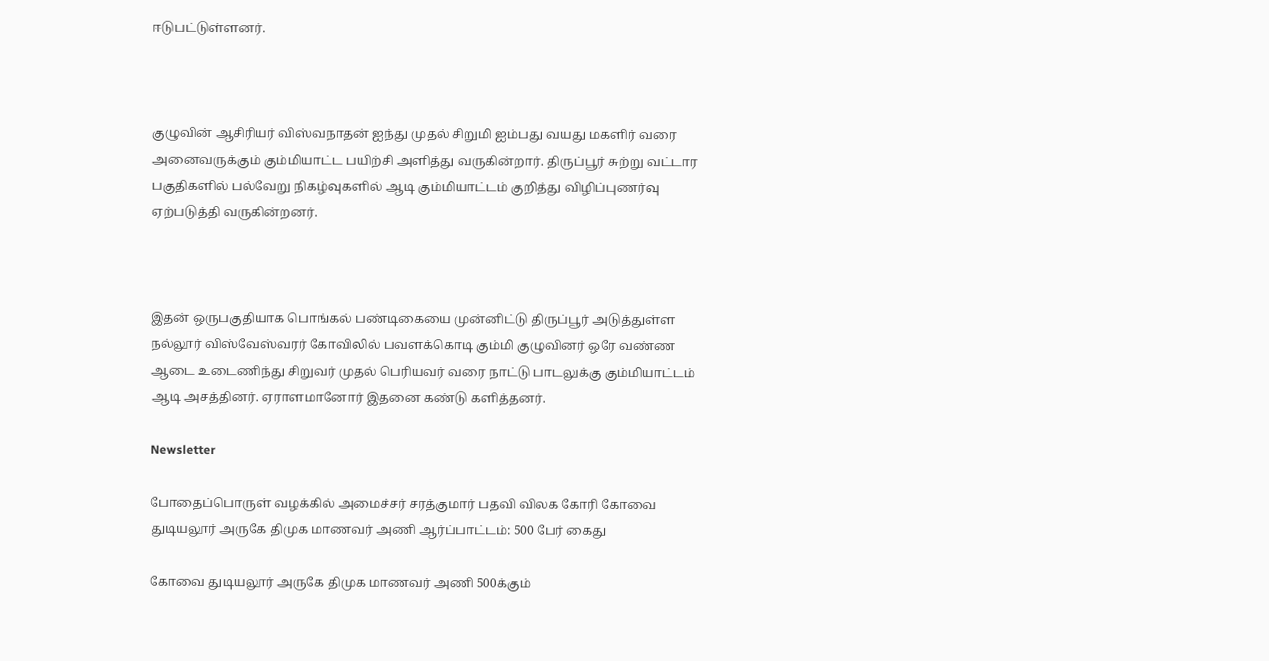ஈடுபட்டுள்ளனர்.



குழுவின் ஆசிரியர் விஸ்வநாதன் ஐந்து முதல் சிறுமி ஐம்பது வயது மகளிர் வரை அனைவருக்கும் கும்மியாட்ட பயிற்சி அளித்து வருகின்றார். திருப்பூர் சுற்று வட்டார பகுதிகளில் பல்வேறு நிகழ்வுகளில் ஆடி கும்மியாட்டம் குறித்து விழிப்புணர்வு ஏற்படுத்தி வருகின்றனர்.



இதன் ஒருபகுதியாக பொங்கல் பண்டிகையை முன்னிட்டு திருப்பூர் அடுத்துள்ள நல்லூர் விஸ்வேஸ்வரர் கோவிலில் பவளக்கொடி கும்மி குழுவினர் ஒரே வண்ண ஆடை உடைணிந்து சிறுவர் முதல் பெரியவர் வரை நாட்டு பாடலுக்கு கும்மியாட்டம் ஆடி அசத்தினர். ஏராளமானோர் இதனை கண்டு களித்தனர்.

Newsletter

போதைப்பொருள் வழக்கில் அமைச்சர் சரத்குமார் பதவி விலக கோரி கோவை துடியலூர் அருகே திமுக மாணவர் அணி ஆர்ப்பாட்டம்: 500 பேர் கைது

கோவை துடியலூர் அருகே திமுக மாணவர் அணி 500க்கும்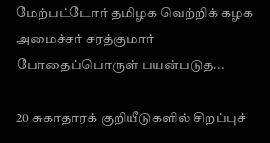மேற்பட்டோர் தமிழக வெற்றிக் கழக அமைச்சர் சரத்குமார் போதைப்பொருள் பயன்படுத...

20 சுகாதாரக் குறியீடுகளில் சிறப்புச்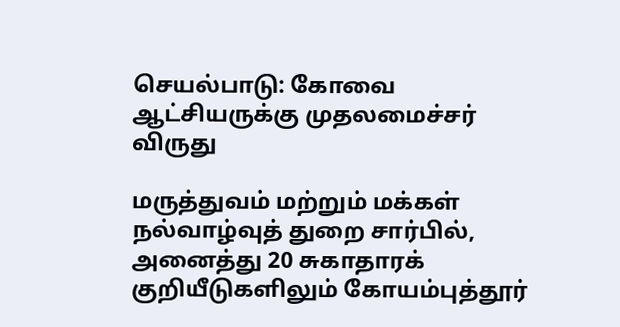செயல்பாடு: கோவை ஆட்சியருக்கு முதலமைச்சர் விருது

மருத்துவம் மற்றும் மக்கள் நல்வாழ்வுத் துறை சார்பில், அனைத்து 20 சுகாதாரக் குறியீடுகளிலும் கோயம்புத்தூர்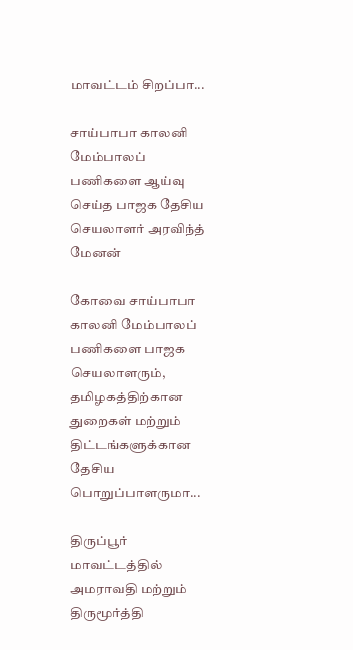மாவட்டம் சிறப்பா...

சாய்பாபா காலனி மேம்பாலப் பணிகளை ஆய்வு செய்த பாஜக தேசிய செயலாளர் அரவிந்த் மேனன்

கோவை சாய்பாபா காலனி மேம்பாலப் பணிகளை பாஜக செயலாளரும், தமிழகத்திற்கான துறைகள் மற்றும் திட்டங்களுக்கான தேசிய பொறுப்பாளருமா...

திருப்பூர் மாவட்டத்தில் அமராவதி மற்றும் திருமூர்த்தி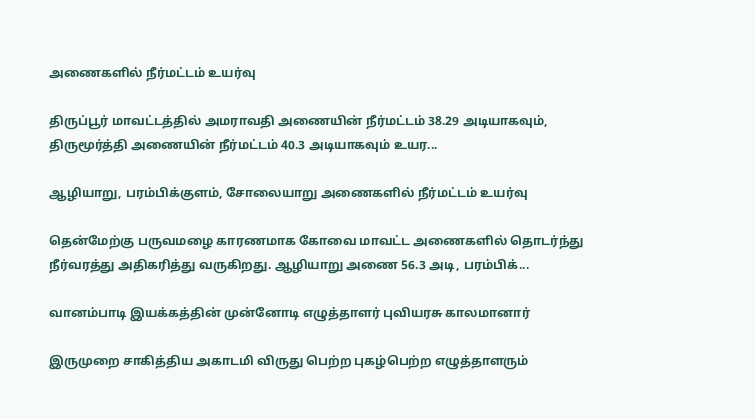அணைகளில் நீர்மட்டம் உயர்வு

திருப்பூர் மாவட்டத்தில் அமராவதி அணையின் நீர்மட்டம் 38.29 அடியாகவும், திருமூர்த்தி அணையின் நீர்மட்டம் 40.3 அடியாகவும் உயர...

ஆழியாறு, பரம்பிக்குளம், சோலையாறு அணைகளில் நீர்மட்டம் உயர்வு

தென்மேற்கு பருவமழை காரணமாக கோவை மாவட்ட அணைகளில் தொடர்ந்து நீர்வரத்து அதிகரித்து வருகிறது. ஆழியாறு அணை 56.3 அடி, பரம்பிக்...

வானம்பாடி இயக்கத்தின் முன்னோடி எழுத்தாளர் புவியரசு காலமானார்

இருமுறை சாகித்திய அகாடமி விருது பெற்ற புகழ்பெற்ற எழுத்தாளரும்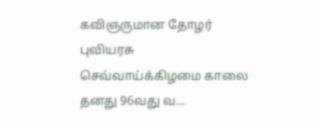கவிஞருமான தோழர் புவியரசு செவ்வாய்க்கிழமை காலை தனது 96வது வ...